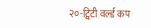२०-ट्विटी वर्ल्ड कप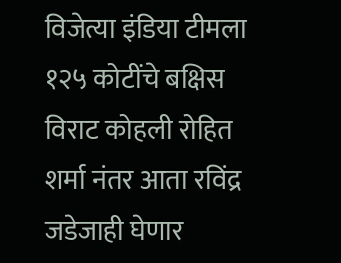विजेत्या इंडिया टीमला १२५ कोटींचे बक्षिस विराट कोहली रोहित शर्मा नंतर आता रविंद्र जडेजाही घेणार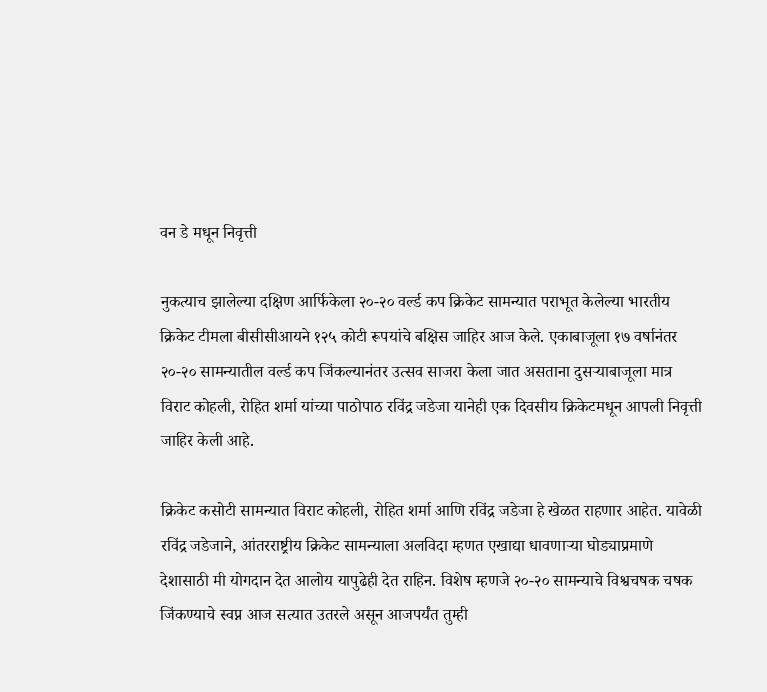वन डे मधून निवृत्ती

नुकत्याच झालेल्या दक्षिण आर्फिकेला २०-२० वर्ल्ड कप क्रिकेट सामन्यात पराभूत केलेल्या भारतीय क्रिकेट टीमला बीसीसीआयने १२५ कोटी रूपयांचे बक्षिस जाहिर आज केले. एकाबाजूला १७ वर्षानंतर २०-२० सामन्यातील वर्ल्ड कप जिंकल्यानंतर उत्सव साजरा केला जात असताना दुसऱ्याबाजूला मात्र विराट कोहली, रोहित शर्मा यांच्या पाठोपाठ रविंद्र जडेजा यानेही एक दिवसीय क्रिकेटमधून आपली निवृत्ती जाहिर केली आहे.

क्रिकेट कसोटी सामन्यात विराट कोहली, रोहित शर्मा आणि रविंद्र जडेजा हे खेळत राहणार आहेत. यावेळी रविंद्र जडेजाने, आंतरराष्ट्रीय क्रिकेट सामन्याला अलविदा म्हणत एखाद्या धावणाऱ्या घोड्याप्रमाणे देशासाठी मी योगदान देत आलोय यापुढेही देत राहिन. विशेष म्हणजे २०-२० सामन्याचे विश्वचषक चषक जिंकण्याचे स्वप्न आज सत्यात उतरले असून आजपर्यंत तुम्ही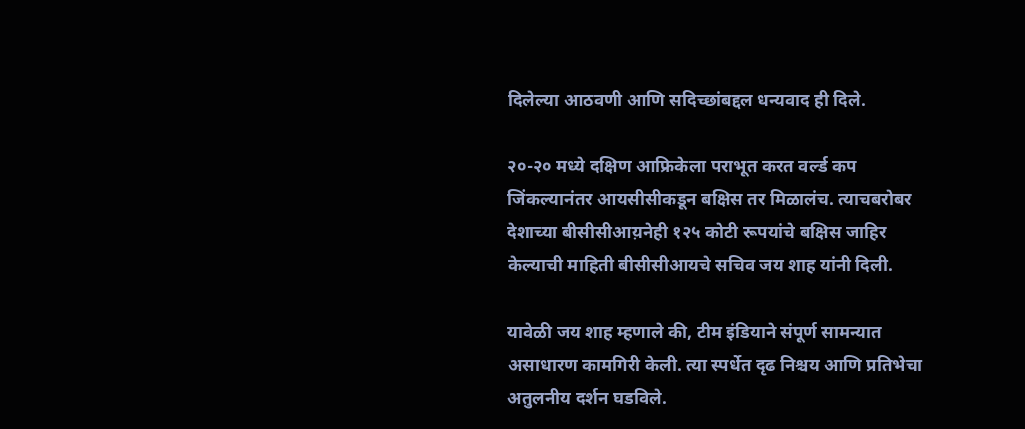दिलेल्या आठवणी आणि सदिच्छांबद्दल धन्यवाद ही दिले.

२०-२० मध्ये दक्षिण आफ्रिकेला पराभूत करत वर्ल्ड कप जिंकल्यानंतर आयसीसीकडून बक्षिस तर मिळालंच. त्याचबरोबर देशाच्या बीसीसीआय़नेही १२५ कोटी रूपयांचे बक्षिस जाहिर केल्याची माहिती बीसीसीआयचे सचिव जय शाह यांनी दिली.

यावेळी जय शाह म्हणाले की, टीम इंडियाने संपूर्ण सामन्यात असाधारण कामगिरी केली. त्या स्पर्धेत दृढ निश्चय आणि प्रतिभेचा अतुलनीय दर्शन घडविले.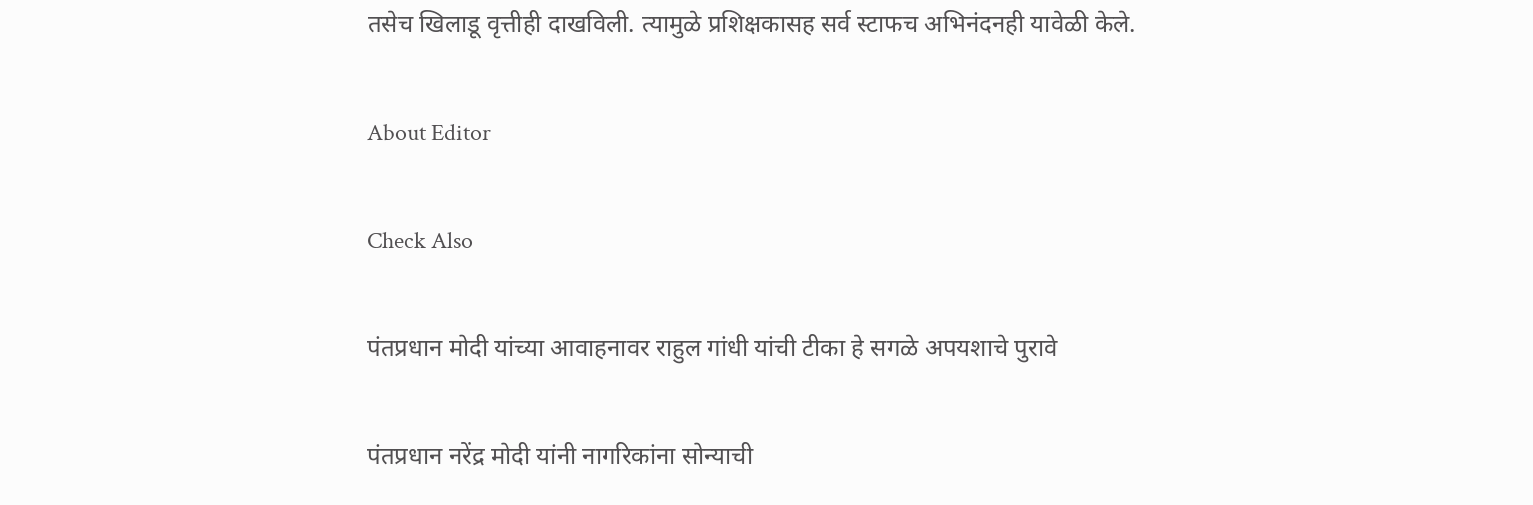तसेच खिलाडू वृत्तीही दाखविली. त्यामुळे प्रशिक्षकासह सर्व स्टाफच अभिनंदनही यावेळी केले.

About Editor

Check Also

पंतप्रधान मोदी यांच्या आवाहनावर राहुल गांधी यांची टीका हे सगळे अपयशाचे पुरावे

पंतप्रधान नरेंद्र मोदी यांनी नागरिकांना सोन्याची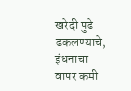खरेदी पुढे ढकलण्याचे, इंधनाचा वापर कमी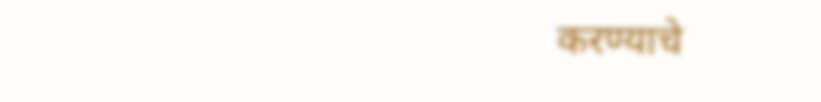करण्याचे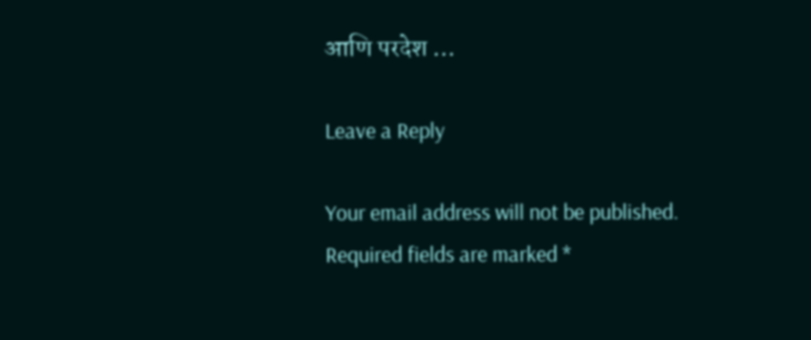आणि परदेश …

Leave a Reply

Your email address will not be published. Required fields are marked *